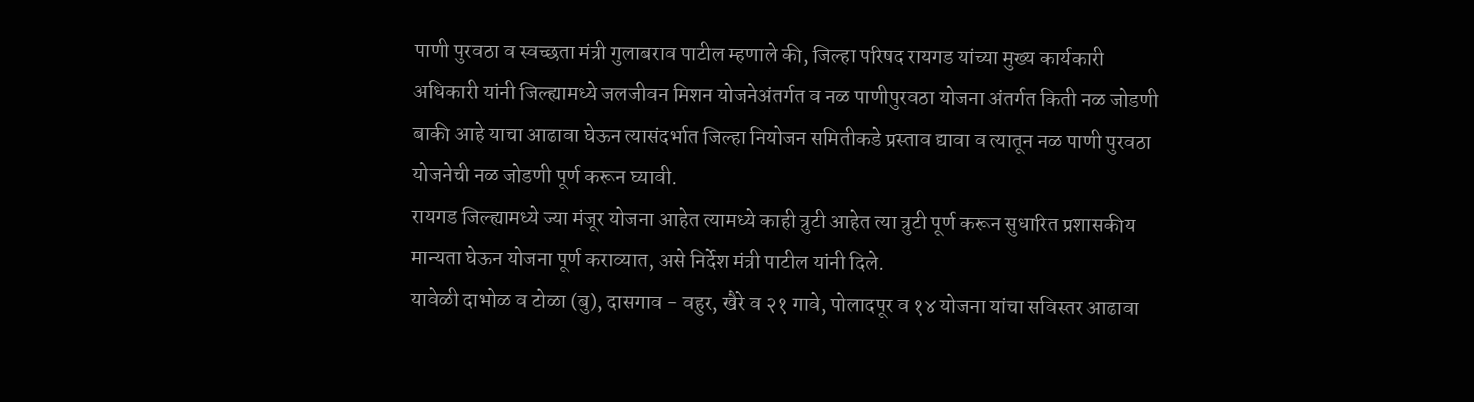पाणी पुरवठा व स्वच्छता मंत्री गुलाबराव पाटील म्हणाले की, जिल्हा परिषद रायगड यांच्या मुख्य कार्यकारी अधिकारी यांनी जिल्ह्यामध्ये जलजीवन मिशन योजनेअंतर्गत व नळ पाणीपुरवठा योजना अंतर्गत किती नळ जोडणी बाकी आहे याचा आढावा घेऊन त्यासंदर्भात जिल्हा नियोजन समितीकडे प्रस्ताव द्यावा व त्यातून नळ पाणी पुरवठा योजनेची नळ जोडणी पूर्ण करून घ्यावी.
रायगड जिल्ह्यामध्ये ज्या मंजूर योजना आहेत त्यामध्ये काही त्रुटी आहेत त्या त्रुटी पूर्ण करून सुधारित प्रशासकीय मान्यता घेऊन योजना पूर्ण कराव्यात, असे निर्देश मंत्री पाटील यांनी दिले.
यावेळी दाभोळ व टोळा (बु), दासगाव - वहुर, खैरे व २१ गावे, पोलादपूर व १४ योजना यांचा सविस्तर आढावा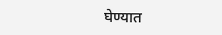घेण्यात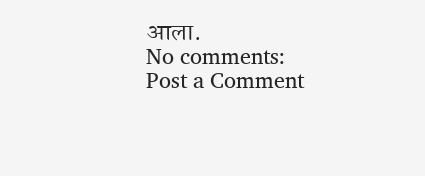आला.
No comments:
Post a Comment